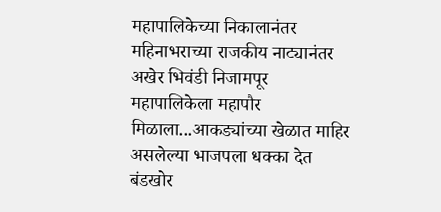महापालिकेच्या निकालानंतर महिनाभराच्या राजकीय नाट्यानंतर अखेर भिवंडी निजामपूर महापालिकेला महापौर मिळाला...आकड्यांच्या खेळात माहिर असलेल्या भाजपला धक्का देत बंडखोर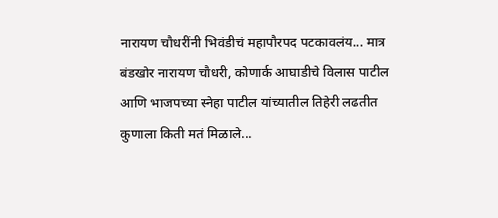नारायण चौधरींनी भिवंडीचं महापौरपद पटकावलंय... मात्र बंडखोर नारायण चौधरी, कोणार्क आघाडीचे विलास पाटील आणि भाजपच्या स्नेहा पाटील यांच्यातील तिहेरी लढतीत कुणाला किती मतं मिळाले...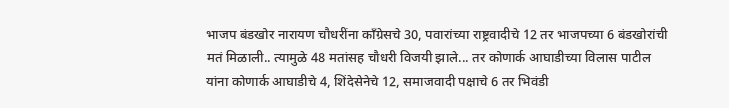भाजप बंडखोर नारायण चौधरींना काँग्रेसचे 30, पवारांच्या राष्ट्रवादीचे 12 तर भाजपच्या 6 बंडखोरांची मतं मिळाली.. त्यामुळे 48 मतांसह चौधरी विजयी झाले... तर कोणार्क आघाडीच्या विलास पाटील यांना कोणार्क आघाडीचे 4, शिंदेसेनेचे 12, समाजवादी पक्षाचे 6 तर भिवंडी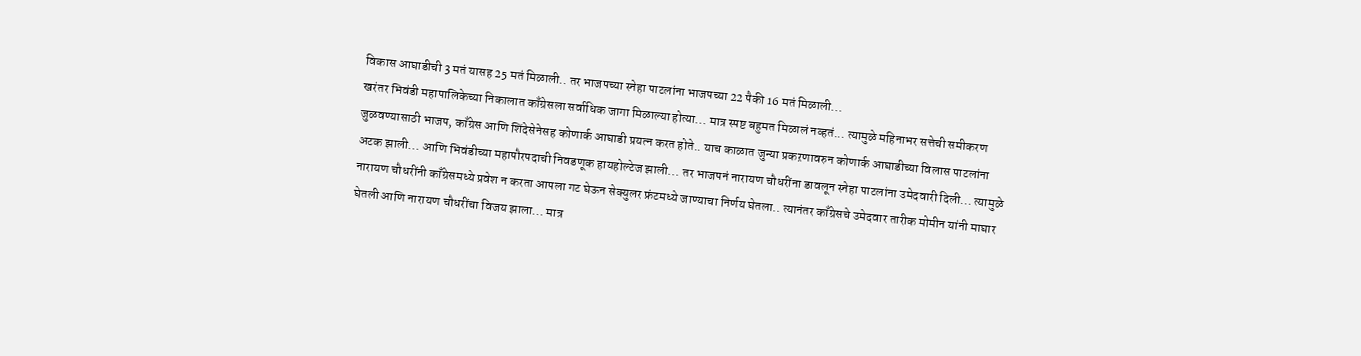विकास आघाडीची 3 मतं यासह 25 मतं मिळाली.. तर भाजपच्या स्नेहा पाटलांना भाजपच्या 22 पैकी 16 मतं मिळाली...
खरंतर भिवंडी महापालिकेच्या निकालात काँग्रेसला सर्वाधिक जागा मिळाल्या होत्या... मात्र स्पष्ट बहुमत मिळालं नव्हतं... त्यामुळे महिनाभर सत्तेची समीकरण जुळवण्यासाठी भाजप, काँग्रेस आणि शिंदेसेनेसह कोणार्क आघाडी प्रयत्न करत होते.. याच काळात जुन्या प्रकऱणावरुन कोणार्क आघाडीच्या विलास पाटलांना अटक झाली... आणि भिवंडीच्या महापौरपदाची निवडणूक हायहोल्टेज झाली... तर भाजपनं नारायण चौधरींना डावलून स्नेहा पाटलांना उमेदवारी दिली... त्यामुळे नारायण चौधरींनी काँग्रेसमध्ये प्रवेश न करता आपला गट घेऊन सेक्युलर फ्रंटमध्ये जाण्याचा निर्णय घेतला.. त्यानंतर काँग्रेसचे उमेदवार तारीक मोमीन यांनी माघार घेतली आणि नारायण चौधरींचा विजय झाला... मात्र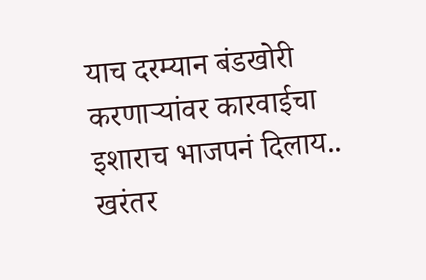याच दरम्यान बंडखोरी करणाऱ्यांवर कारवाईचा इशाराच भाजपनं दिलाय..
खरंतर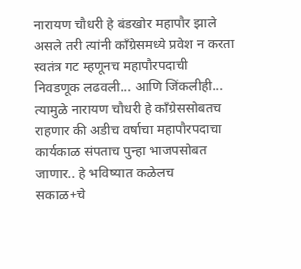नारायण चौधरी हे बंडखोर महापौर झाले असले तरी त्यांनी काँग्रेसमध्ये प्रवेश न करता स्वतंत्र गट म्हणूनच महापौरपदाची निवडणूक लढवली... आणि जिंकलीही... त्यामुळे नारायण चौधरी हे काँग्रेससोबतच राहणार की अडीच वर्षाचा महापौरपदाचा कार्यकाळ संपताच पुन्हा भाजपसोबत जाणार.. हे भविष्यात कळेलच
सकाळ+चे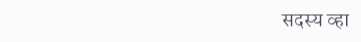सदस्य व्हा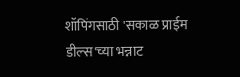शॉपिंगसाठी 'सकाळ प्राईम डील्स'च्या भन्नाट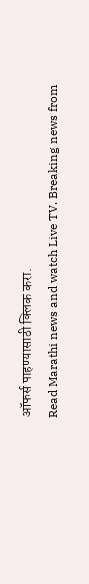ऑफर्स पाहण्यासाठी क्लिक करा.
Read Marathi news and watch Live TV. Breaking news from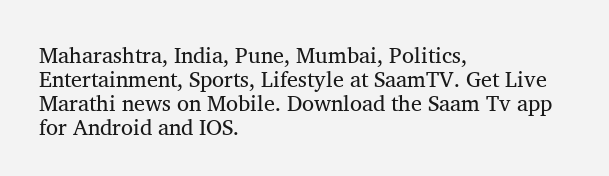Maharashtra, India, Pune, Mumbai, Politics, Entertainment, Sports, Lifestyle at SaamTV. Get Live Marathi news on Mobile. Download the Saam Tv app for Android and IOS.